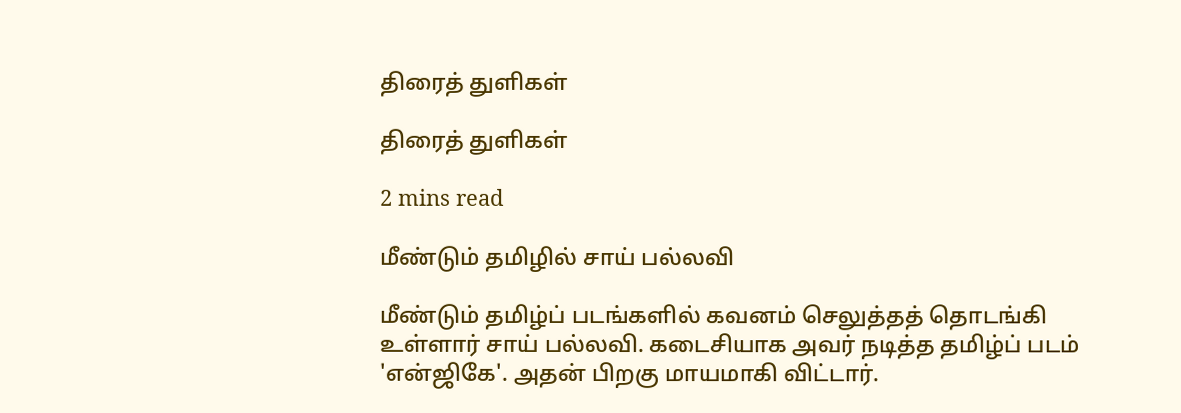திரைத் துளிகள்

திரைத் துளிகள்

2 mins read

மீண்டும் தமிழில் சாய் பல்லவி

மீண்டும் தமிழ்ப் படங்களில் கவனம் செலுத்தத் தொடங்கி உள்ளார் சாய் பல்லவி. கடைசியாக அவர் நடித்த தமிழ்ப் படம் 'என்ஜிகே'. அதன் பிறகு மாயமாகி விட்டார்.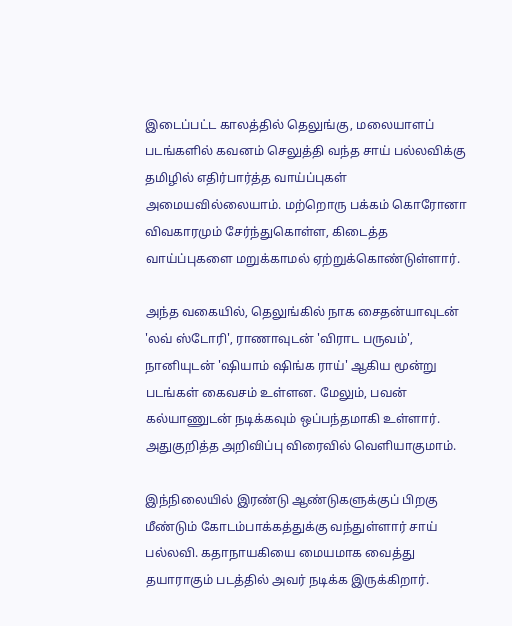இடைப்பட்ட காலத்தில் தெலுங்கு, மலையாளப் படங்களில் கவனம் செலுத்தி வந்த சாய் பல்லவிக்கு தமிழில் எதிர்பார்த்த வாய்ப்புகள் அமையவில்லையாம். மற்றொரு பக்கம் கொரோனா விவகாரமும் சேர்ந்துகொள்ள, கிடைத்த வாய்ப்புகளை மறுக்காமல் ஏற்றுக்கொண்டுள்ளார்.

அந்த வகையில், தெலுங்கில் நாக சைதன்யாவுடன் 'லவ் ஸ்டோரி', ராணாவுடன் 'விராட பருவம்', நானியுடன் 'ஷியாம் ஷிங்க ராய்' ஆகிய மூன்று படங்கள் கைவசம் உள்ளன. மேலும், பவன் கல்யாணுடன் நடிக்கவும் ஒப்பந்தமாகி உள்ளார். அதுகுறித்த அறிவிப்பு விரைவில் வெளியாகுமாம்.

இந்நிலையில் இரண்டு ஆண்டுகளுக்குப் பிறகு மீண்டும் கோடம்பாக்கத்துக்கு வந்துள்ளார் சாய் பல்லவி. கதாநாயகியை மையமாக வைத்து தயாராகும் படத்தில் அவர் நடிக்க இருக்கிறார்.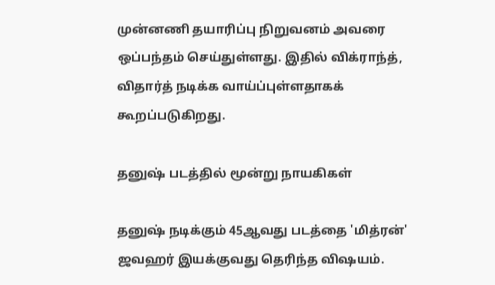முன்னணி தயாரிப்பு நிறுவனம் அவரை ஒப்பந்தம் செய்துள்ளது. இதில் விக்ராந்த், விதார்த் நடிக்க வாய்ப்புள்ளதாகக் கூறப்படுகிறது.

தனுஷ் படத்தில் மூன்று நாயகிகள்

தனுஷ் நடிக்கும் 45ஆவது படத்தை 'மித்ரன்' ஜவஹர் இயக்குவது தெரிந்த விஷயம்.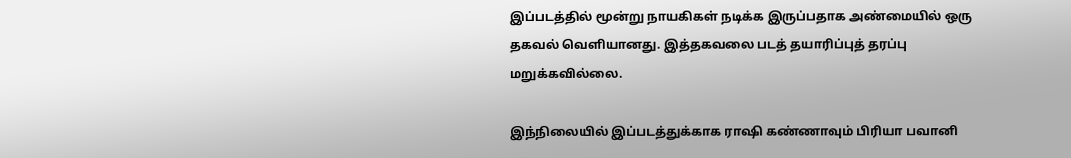இப்படத்தில் மூன்று நாயகிகள் நடிக்க இருப்பதாக அண்மையில் ஒரு தகவல் வெளியானது. இத்தகவலை படத் தயாரிப்புத் தரப்பு மறுக்கவில்லை.

இந்நிலையில் இப்படத்துக்காக ராஷி கண்ணாவும் பிரியா பவானி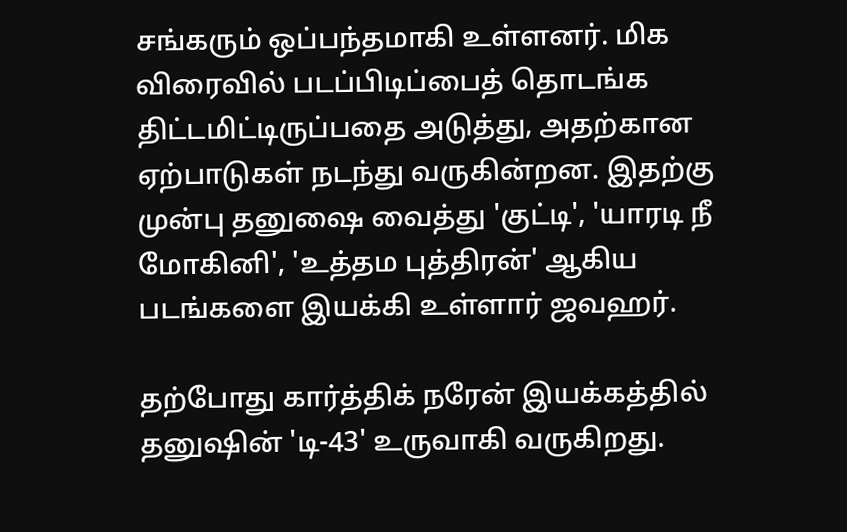சங்கரும் ஒப்பந்தமாகி உள்ளனர். மிக விரைவில் படப்பிடிப்பைத் தொடங்க திட்டமிட்டிருப்பதை அடுத்து, அதற்கான ஏற்பாடுகள் நடந்து வருகின்றன. இதற்கு முன்பு தனுஷை வைத்து 'குட்டி', 'யாரடி நீ மோகினி', 'உத்தம புத்திரன்' ஆகிய படங்களை இயக்கி உள்ளார் ஜவஹர்.

தற்போது கார்த்திக் நரேன் இயக்கத்தில் தனுஷின் 'டி-43' உருவாகி வருகிறது.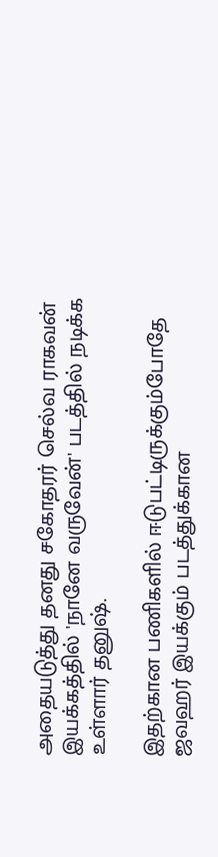அதையடுத்து தனது சகோதரர் செல்வ ராகவன் இயக்கத்தில் 'நானே வருவேன்' படத்தில் நடிக்க உள்ளார் தனுஷ்.

இதற்கான பணிகளில் ஈடுபட்டிருக்கும்போதே ஜவஹர் இயக்கும் படத்துக்கான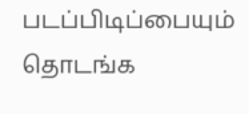படப்பிடிப்பையும் தொடங்க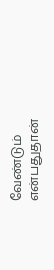வேண்டும் என்பதுதான்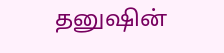தனுஷின்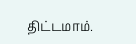திட்டமாம்.